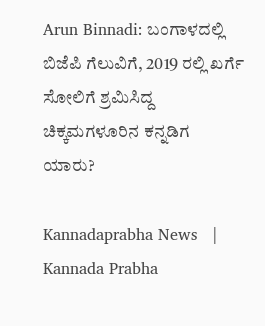Arun Binnadi: ಬಂಗಾಳದಲ್ಲಿ ಬಿಜೆಪಿ ಗೆಲುವಿಗೆ, 2019 ರಲ್ಲಿ ಖರ್ಗೆ ಸೋಲಿಗೆ ಶ್ರಮಿಸಿದ್ದ ಚಿಕ್ಕಮಗಳೂರಿನ ಕನ್ನಡಿಗ ಯಾರು?

Kannadaprabha News   | Kannada Prabha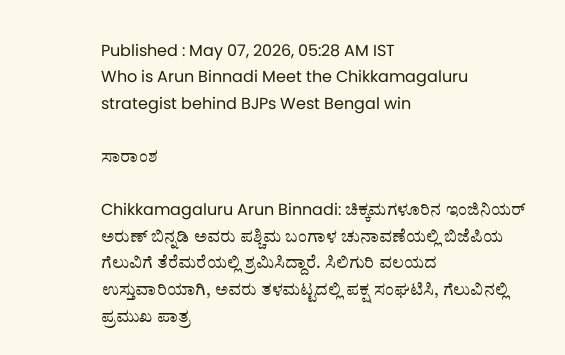Published : May 07, 2026, 05:28 AM IST
Who is Arun Binnadi Meet the Chikkamagaluru strategist behind BJPs West Bengal win

ಸಾರಾಂಶ

Chikkamagaluru Arun Binnadi: ಚಿಕ್ಕಮಗಳೂರಿನ ಇಂಜಿನಿಯರ್ ಅರುಣ್ ಬಿನ್ನಡಿ ಅವರು ಪಶ್ಚಿಮ ಬಂಗಾಳ ಚುನಾವಣೆಯಲ್ಲಿ ಬಿಜೆಪಿಯ ಗೆಲುವಿಗೆ ತೆರೆಮರೆಯಲ್ಲಿ ಶ್ರಮಿಸಿದ್ದಾರೆ. ಸಿಲಿಗುರಿ ವಲಯದ ಉಸ್ತುವಾರಿಯಾಗಿ, ಅವರು ತಳಮಟ್ಟದಲ್ಲಿ ಪಕ್ಷ ಸಂಘಟಿಸಿ, ಗೆಲುವಿನಲ್ಲಿ ಪ್ರಮುಖ ಪಾತ್ರ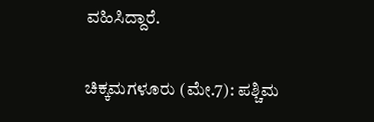ವಹಿಸಿದ್ದಾರೆ.

ಚಿಕ್ಕಮಗಳೂರು (ಮೇ.7): ಪಶ್ಚಿಮ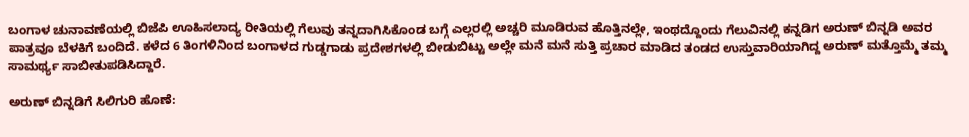ಬಂಗಾಳ ಚುನಾವಣೆಯಲ್ಲಿ ಬಿಜೆಪಿ ಊಹಿಸಲಾದ್ಯ ರೀತಿಯಲ್ಲಿ ಗೆಲುವು ತನ್ನದಾಗಿಸಿಕೊಂಡ ಬಗ್ಗೆ ಎಲ್ಲರಲ್ಲಿ ಅಚ್ಚರಿ ಮೂಡಿರುವ ಹೊತ್ತಿನಲ್ಲೇ, ಇಂಥದ್ದೊಂದು ಗೆಲುವಿನಲ್ಲಿ ಕನ್ನಡಿಗ ಅರುಣ್‌ ಬಿನ್ನಡಿ ಅವರ ಪಾತ್ರವೂ ಬೆಳಕಿಗೆ ಬಂದಿದೆ. ಕಳೆದ 6 ತಿಂಗಳಿನಿಂದ ಬಂಗಾಳದ ಗುಡ್ಡಗಾಡು ಪ್ರದೇಶಗಳಲ್ಲಿ ಬೀಡುಬಿಟ್ಟು ಅಲ್ಲೇ ಮನೆ ಮನೆ ಸುತ್ತಿ ಪ್ರಚಾರ ಮಾಡಿದ ತಂಡದ ಉಸ್ತುವಾರಿಯಾಗಿದ್ದ ಅರುಣ್‌ ಮತ್ತೊಮ್ಮೆ ತಮ್ಮ ಸಾಮರ್ಥ್ಯ ಸಾಬೀತುಪಡಿಸಿದ್ದಾರೆ.

ಅರುಣ್ ಬಿನ್ನಡಿಗೆ ಸಿಲಿಗುರಿ ಹೊಣೆ: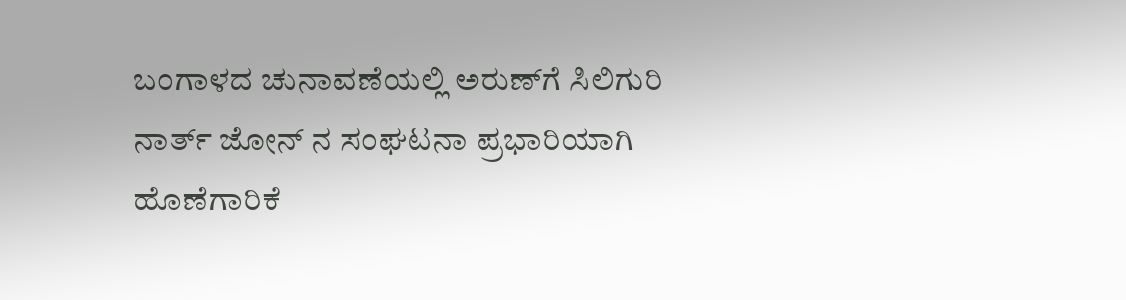ಬಂಗಾಳದ ಚುನಾವಣೆಯಲ್ಲಿ ಅರುಣ್‌ಗೆ ಸಿಲಿಗುರಿ ನಾರ್ತ್ ಜೋನ್ ನ ಸಂಘಟನಾ ಪ್ರಭಾರಿಯಾಗಿ ಹೊಣೆಗಾರಿಕೆ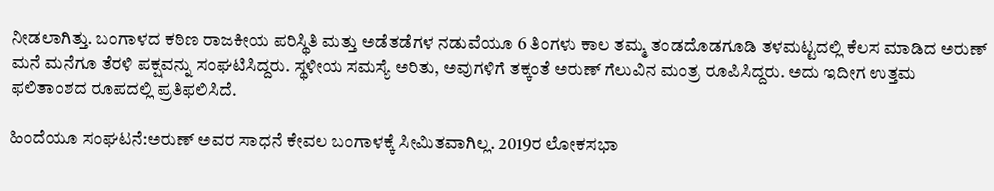ನೀಡಲಾಗಿತ್ತು. ಬಂಗಾಳದ ಕಠಿಣ ರಾಜಕೀಯ ಪರಿಸ್ಥಿತಿ ಮತ್ತು ಅಡೆತಡೆಗಳ ನಡುವೆಯೂ 6 ತಿಂಗಳು ಕಾಲ ತಮ್ಮ ತಂಡದೊಡಗೂಡಿ ತಳಮಟ್ಟದಲ್ಲಿ ಕೆಲಸ ಮಾಡಿದ ಅರುಣ್‌ ಮನೆ ಮನೆಗೂ ತೆರಳಿ ಪಕ್ಷವನ್ನು ಸಂಘಟಿಸಿದ್ದರು. ಸ್ಥಳೀಯ ಸಮಸ್ಯೆ ಅರಿತು, ಅವುಗಳಿಗೆ ತಕ್ಕಂತೆ ಅರುಣ್‌ ಗೆಲುವಿನ ಮಂತ್ರ ರೂಪಿಸಿದ್ದರು. ಅದು ಇದೀಗ ಉತ್ತಮ ಫಲಿತಾಂಶದ ರೂಪದಲ್ಲಿ ಪ್ರತಿಫಲಿಸಿದೆ.

ಹಿಂದೆಯೂ ಸಂಘಟನೆ:ಅರುಣ್ ಅವರ ಸಾಧನೆ ಕೇವಲ ಬಂಗಾಳಕ್ಕೆ ಸೀಮಿತವಾಗಿಲ್ಲ. 2019ರ ಲೋಕಸಭಾ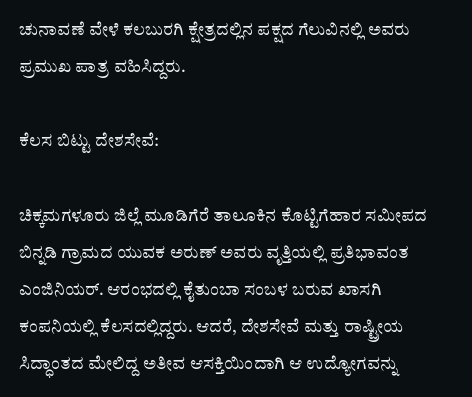ಚುನಾವಣೆ ವೇಳೆ ಕಲಬುರಗಿ ಕ್ಷೇತ್ರದಲ್ಲಿನ ಪಕ್ಷದ ಗೆಲುವಿನಲ್ಲಿ ಅವರು ಪ್ರಮುಖ ಪಾತ್ರ ವಹಿಸಿದ್ದರು.

ಕೆಲಸ ಬಿಟ್ಟು ದೇಶಸೇವೆ:

ಚಿಕ್ಕಮಗಳೂರು ಜಿಲ್ಲೆ ಮೂಡಿಗೆರೆ ತಾಲೂಕಿನ ಕೊಟ್ಟಿಗೆಹಾರ ಸಮೀಪದ ಬಿನ್ನಡಿ ಗ್ರಾಮದ ಯುವಕ ಅರುಣ್ ಅವರು ವೃತ್ತಿಯಲ್ಲಿ ಪ್ರತಿಭಾವಂತ ಎಂಜಿನಿಯರ್. ಆರಂಭದಲ್ಲಿ ಕೈತುಂಬಾ ಸಂಬಳ ಬರುವ ಖಾಸಗಿ ಕಂಪನಿಯಲ್ಲಿ ಕೆಲಸದಲ್ಲಿದ್ದರು. ಆದರೆ, ದೇಶಸೇವೆ ಮತ್ತು ರಾಷ್ಟ್ರೀಯ ಸಿದ್ಧಾಂತದ ಮೇಲಿದ್ದ ಅತೀವ ಆಸಕ್ತಿಯಿಂದಾಗಿ ಆ ಉದ್ಯೋಗವನ್ನು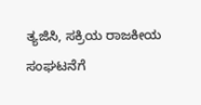ತ್ಯಜಿಸಿ, ಸಕ್ರಿಯ ರಾಜಕೀಯ ಸಂಘಟನೆಗೆ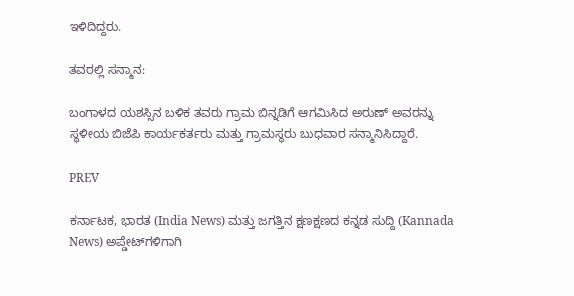ಇಳಿದಿದ್ದರು.

ತವರಲ್ಲಿ ಸನ್ಮಾನ:

ಬಂಗಾಳದ ಯಶಸ್ಸಿನ ಬಳಿಕ ತವರು ಗ್ರಾಮ ಬಿನ್ನಡಿಗೆ ಆಗಮಿಸಿದ ಅರುಣ್ ಅವರನ್ನು ಸ್ಥಳೀಯ ಬಿಜೆಪಿ ಕಾರ್ಯಕರ್ತರು ಮತ್ತು ಗ್ರಾಮಸ್ಥರು ಬುಧವಾರ ಸನ್ಮಾನಿಸಿದ್ದಾರೆ.

PREV

ಕರ್ನಾಟಕ, ಭಾರತ (India News) ಮತ್ತು ಜಗತ್ತಿನ ಕ್ಷಣಕ್ಷಣದ ಕನ್ನಡ ಸುದ್ದಿ (Kannada News) ಅಪ್ಡೇಟ್‌ಗಳಿಗಾಗಿ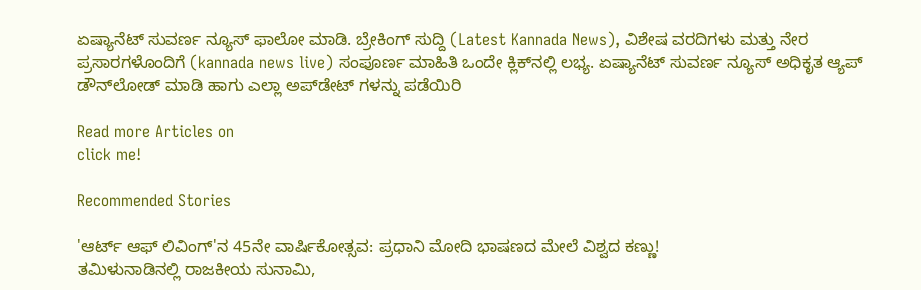ಏಷ್ಯಾನೆಟ್ ಸುವರ್ಣ ನ್ಯೂಸ್‌ ಫಾಲೋ ಮಾಡಿ. ಬ್ರೇಕಿಂಗ್ ಸುದ್ದಿ (Latest Kannada News), ವಿಶೇಷ ವರದಿಗಳು ಮತ್ತು ನೇರ ಪ್ರಸಾರಗಳೊಂದಿಗೆ (kannada news live) ಸಂಪೂರ್ಣ ಮಾಹಿತಿ ಒಂದೇ ಕ್ಲಿಕ್‌ನಲ್ಲಿ ಲಭ್ಯ. ಏಷ್ಯಾನೆಟ್ ಸುವರ್ಣ ನ್ಯೂಸ್ ಅಧಿಕೃತ ಆ್ಯಪ್ ಡೌನ್‌ಲೋಡ್ ಮಾಡಿ ಹಾಗು ಎಲ್ಲಾ ಅಪ್‌ಡೇಟ್ ಗಳನ್ನು ಪಡೆಯಿರಿ

Read more Articles on
click me!

Recommended Stories

'ಆರ್ಟ್ ಆಫ್ ಲಿವಿಂಗ್‌'ನ 45ನೇ ವಾರ್ಷಿಕೋತ್ಸವ: ಪ್ರಧಾನಿ ಮೋದಿ ಭಾಷಣದ ಮೇಲೆ ವಿಶ್ವದ ಕಣ್ಣು!
ತಮಿಳುನಾಡಿನಲ್ಲಿ ರಾಜಕೀಯ ಸುನಾಮಿ,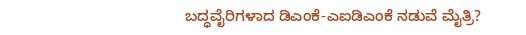ಬದ್ಧವೈರಿಗಳಾದ ಡಿಎಂಕೆ-ಎಐಡಿಎಂಕೆ ನಡುವೆ ಮೈತ್ರಿ?